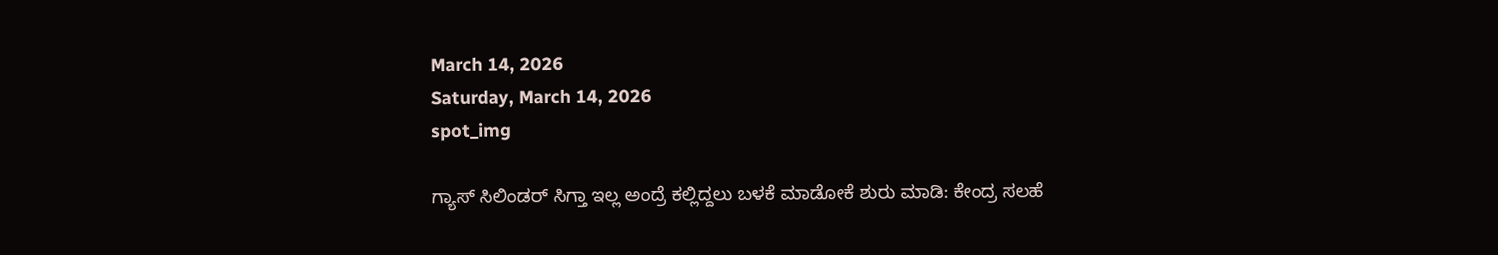March 14, 2026
Saturday, March 14, 2026
spot_img

ಗ್ಯಾಸ್‌ ಸಿಲಿಂಡರ್‌ ಸಿಗ್ತಾ ಇಲ್ಲ ಅಂದ್ರೆ ಕಲ್ಲಿದ್ದಲು ಬಳಕೆ ಮಾಡೋಕೆ ಶುರು ಮಾಡಿ: ಕೇಂದ್ರ ಸಲಹೆ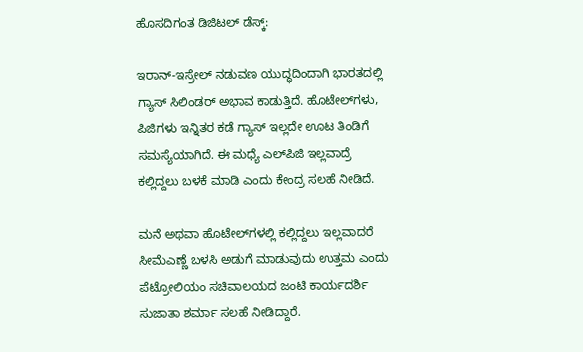ಹೊಸದಿಗಂತ ಡಿಜಿಟಲ್‌ ಡೆಸ್ಕ್‌:

ಇರಾನ್‌-ಇಸ್ರೇಲ್‌ ನಡುವಣ ಯುದ್ಧದಿಂದಾಗಿ ಭಾರತದಲ್ಲಿ ಗ್ಯಾಸ್‌ ಸಿಲಿಂಡರ್‌ ಅಭಾವ ಕಾಡುತ್ತಿದೆ. ಹೊಟೇಲ್‌ಗಳು, ಪಿಜಿಗಳು ಇನ್ನಿತರ ಕಡೆ ಗ್ಯಾಸ್‌ ಇಲ್ಲದೇ ಊಟ ತಿಂಡಿಗೆ ಸಮಸ್ಯೆಯಾಗಿದೆ. ಈ ಮಧ್ಯೆ ಎಲ್‌ಪಿಜಿ ಇಲ್ಲವಾದ್ರೆ ಕಲ್ಲಿದ್ದಲು ಬಳಕೆ ಮಾಡಿ ಎಂದು ಕೇಂದ್ರ ಸಲಹೆ ನೀಡಿದೆ.

ಮನೆ ಅಥವಾ ಹೊಟೇಲ್‌ಗಳಲ್ಲಿ ಕಲ್ಲಿದ್ದಲು ಇಲ್ಲವಾದರೆ ಸೀಮೆಎಣ್ಣೆ ಬಳಸಿ ಅಡುಗೆ ಮಾಡುವುದು ಉತ್ತಮ ಎಂದು ಪೆಟ್ರೋಲಿಯಂ ಸಚಿವಾಲಯದ ಜಂಟಿ ಕಾರ್ಯದರ್ಶಿ ಸುಜಾತಾ ಶರ್ಮಾ ಸಲಹೆ ನೀಡಿದ್ದಾರೆ.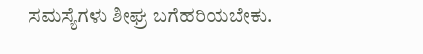ಸಮಸ್ಯೆಗಳು ಶೀಘ್ರ ಬಗೆಹರಿಯಬೇಕು.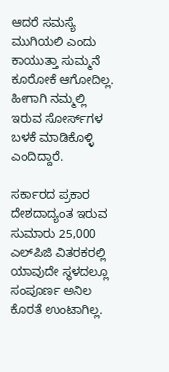ಆದರೆ ಸಮಸ್ಯೆ ಮುಗಿಯಲಿ ಎಂದು ಕಾಯುತ್ತಾ ಸುಮ್ಮನೆ ಕೂರೋಕೆ ಆಗೋದಿಲ್ಲ. ಹೀಗಾಗಿ ನಮ್ಮಲ್ಲಿ ಇರುವ ಸೋರ್ಸ್‌ಗಳ ಬಳಕೆ ಮಾಡಿಕೊಳ್ಳಿ ಎಂದಿದ್ದಾರೆ.

ಸರ್ಕಾರದ ಪ್ರಕಾರ ದೇಶದಾದ್ಯಂತ ಇರುವ ಸುಮಾರು 25,000 ಎಲ್‌ಪಿಜಿ ವಿತರಕರಲ್ಲಿ ಯಾವುದೇ ಸ್ಥಳದಲ್ಲೂ ಸಂಪೂರ್ಣ ಅನಿಲ ಕೊರತೆ ಉಂಟಾಗಿಲ್ಲ.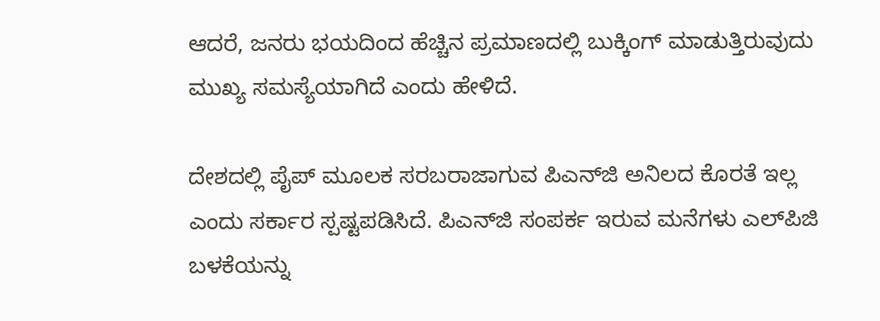ಆದರೆ, ಜನರು ಭಯದಿಂದ ಹೆಚ್ಚಿನ ಪ್ರಮಾಣದಲ್ಲಿ ಬುಕ್ಕಿಂಗ್ ಮಾಡುತ್ತಿರುವುದು ಮುಖ್ಯ ಸಮಸ್ಯೆಯಾಗಿದೆ ಎಂದು ಹೇಳಿದೆ.

ದೇಶದಲ್ಲಿ ಪೈಪ್‌ ಮೂಲಕ ಸರಬರಾಜಾಗುವ ಪಿಎನ್‌ಜಿ ಅನಿಲದ ಕೊರತೆ ಇಲ್ಲ ಎಂದು ಸರ್ಕಾರ ಸ್ಪಷ್ಟಪಡಿಸಿದೆ. ಪಿಎನ್‌ಜಿ ಸಂಪರ್ಕ ಇರುವ ಮನೆಗಳು ಎಲ್‌ಪಿಜಿ ಬಳಕೆಯನ್ನು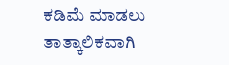ಕಡಿಮೆ ಮಾಡಲು ತಾತ್ಕಾಲಿಕವಾಗಿ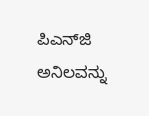ಪಿಎನ್‌ಜಿ ಅನಿಲವನ್ನು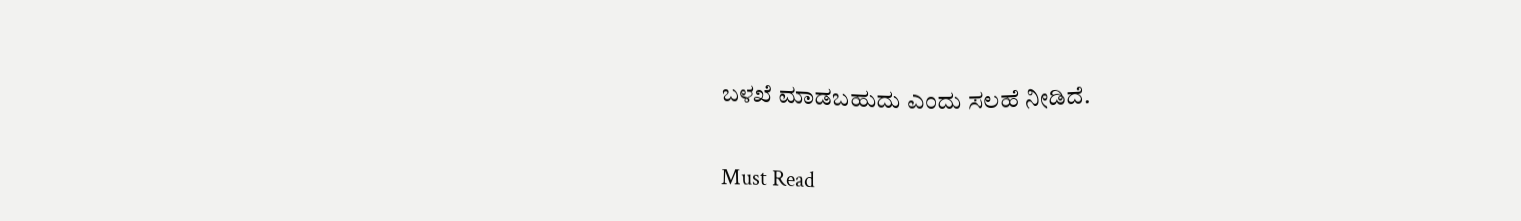ಬಳಖೆ ಮಾಡಬಹುದು ಎಂದು ಸಲಹೆ ನೀಡಿದೆ.

Must Read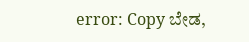error: Copy ಬೇಡ,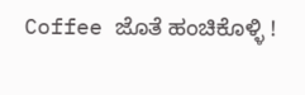Coffee ಜೊತೆ ಹಂಚಿಕೊಳ್ಳಿ !